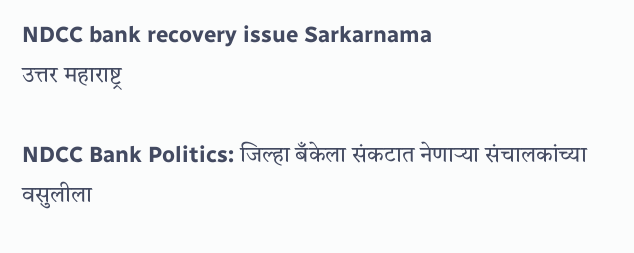NDCC bank recovery issue Sarkarnama
उत्तर महाराष्ट्र

NDCC Bank Politics: जिल्हा बँकेला संकटात नेणाऱ्या संचालकांच्या वसुलीला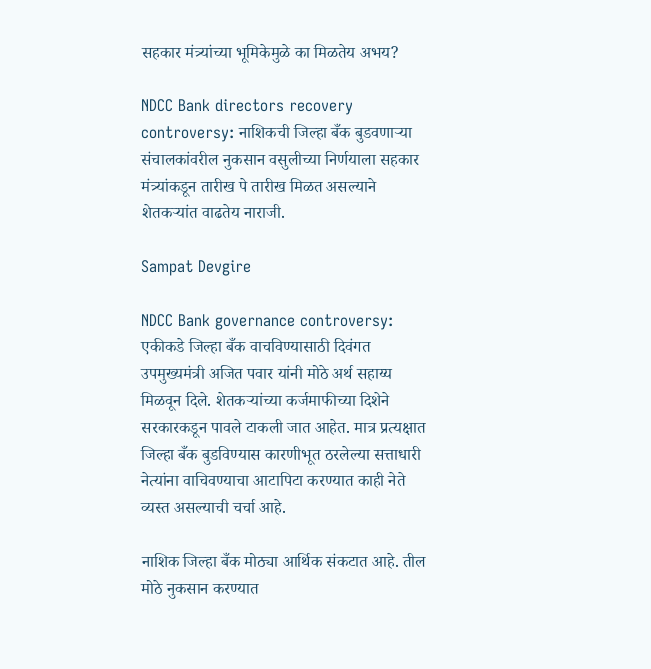सहकार मंत्र्यांच्या भूमिकेमुळे का मिळतेय अभय?

NDCC Bank directors recovery controversy: नाशिकची जिल्हा बँक बुडवणाऱ्या संचालकांवरील नुकसान वसुलीच्या निर्णयाला सहकार मंत्र्यांकडून तारीख पे तारीख मिळत असल्याने शेतकऱ्यांत वाढतेय नाराजी.

Sampat Devgire

NDCC Bank governance controversy: एकीकडे जिल्हा बँक वाचविण्यासाठी दिवंगत उपमुख्यमंत्री अजित पवार यांनी मोठे अर्थ सहाय्य मिळवून दिले. शेतकऱ्यांच्या कर्जमाफीच्या दिशेने सरकारकडून पावले टाकली जात आहेत. मात्र प्रत्यक्षात जिल्हा बँक बुडविण्यास कारणीभूत ठरलेल्या सत्ताधारी नेत्यांना वाचिवण्याचा आटापिटा करण्यात काही नेते व्यस्त असल्याची चर्चा आहे.

नाशिक जिल्हा बँक मोठ्या आर्थिक संकटात आहे. तील मोठे नुकसान करण्यात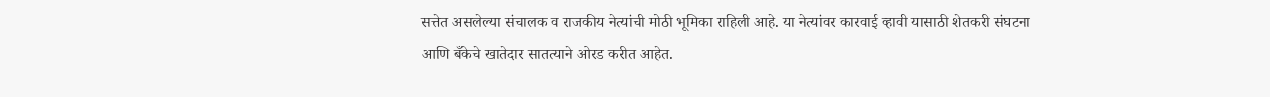सत्तेत असलेल्या संचालक व राजकीय नेत्यांची मोठी भूमिका राहिली आहे. या नेत्यांवर कारवाई व्हावी यासाठी शेतकरी संघटना आणि बँकेचे खातेदार सातत्याने ओरड करीत आहेत.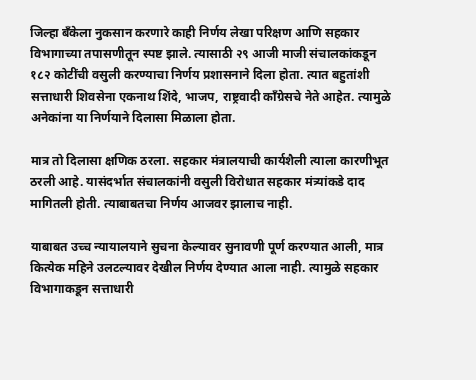जिल्हा बँकेला नुकसान करणारे काही निर्णय लेखा परिक्षण आणि सहकार विभागाच्या तपासणीतून स्पष्ट झाले. त्यासाठी २९ आजी माजी संचालकांकडून १८२ कोटींची वसुली करण्याचा निर्णय प्रशासनाने दिला होता. त्यात बहुतांशी सत्ताधारी शिवसेना एकनाथ शिंदे, भाजप, राष्ट्रवादी काँग्रेसचे नेते आहेत. त्यामुळे अनेकांना या निर्णयाने दिलासा मिळाला होता.

मात्र तो दिलासा क्षणिक ठरला. सहकार मंत्रालयाची कार्यशैली त्याला कारणीभूत ठरली आहे. यासंदर्भात संचालकांनी वसुली विरोधात सहकार मंत्र्यांकडे दाद मागितली होती. त्याबाबतचा निर्णय आजवर झालाच नाही.

याबाबत उच्च न्यायालयाने सुचना केल्यावर सुनावणी पूर्ण करण्यात आली, मात्र कित्येक महिने उलटल्यावर देखील निर्णय देण्यात आला नाही. त्यामुळे सहकार विभागाकडून सत्ताधारी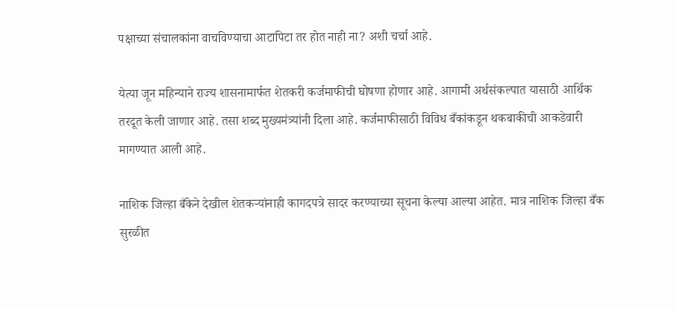पक्षाच्या संचालकांना वाचविण्याचा आटापिटा तर होत नाही ना? अशी चर्चा आहे.

येत्या जून महिन्याने राज्य शासनामार्फत शेतकरी कर्जमाफीची घोषणा होणार आहे. आगामी अर्थसंकल्पात यासाठी आर्थिक तरदूत केली जाणार आहे. तसा शब्द मुख्यमंत्र्यांनी दिला आहे. कर्जमाफीसाठी विविध बँकांकडून थकबाकीची आकडेवारी मागण्यात आली आहे.

नाशिक जिल्हा बँकेने देखील शेतकऱ्यांनाही कागदपत्रे सादर करण्याच्या सूचना केल्या आल्या आहेत. मात्र नाशिक जिल्हा बँक सुरळीत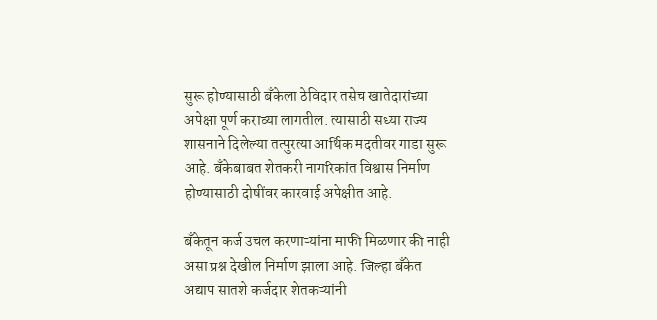सुरू होण्यासाठी बँकेला ठेविदार तसेच खातेदारांच्या अपेक्षा पूर्ण कराव्या लागतील. त्यासाठी सध्या राज्य शासनाने दिलेल्या तत्पुरत्या आर्थिक मदतीवर गाडा सुरू आहे. बँकेबाबत शेतकरी नागरिकांत विश्वास निर्माण होण्यासाठी दोषींवर कारवाई अपेक्षीत आहे.

बँकेतून कर्ज उचल करणाऱ्यांना माफी मिळणार की नाही असा प्रश्न देखील निर्माण झाला आहे. जिल्हा बँकेत अद्याप सातशे कर्जदार शेतकऱ्यांनी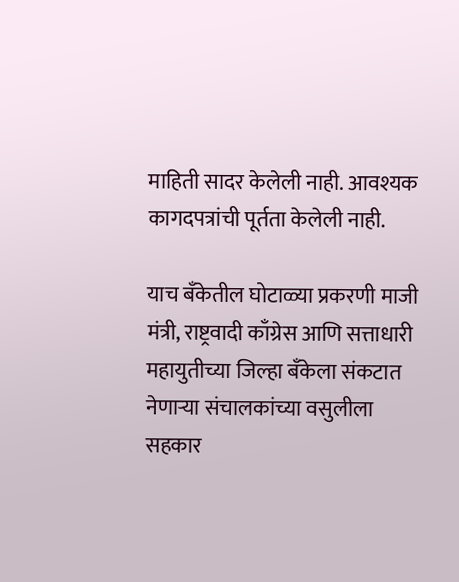माहिती सादर केलेली नाही. आवश्यक कागदपत्रांची पूर्तता केलेली नाही.

याच बँकेतील घोटाळ्या प्रकरणी माजी मंत्री, राष्ट्रवादी काँग्रेस आणि सत्ताधारी महायुतीच्या जिल्हा बँकेला संकटात नेणाऱ्या संचालकांच्या वसुलीला सहकार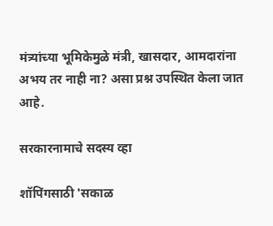मंत्र्यांच्या भूमिकेमुळे मंत्री, खासदार, आमदारांना अभय तर नाही ना? असा प्रश्न उपस्थित केला जात आहे.

सरकारनामाचे सदस्य व्हा

शॉपिंगसाठी 'सकाळ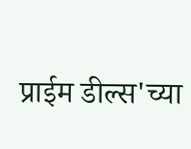प्राईम डील्स'च्या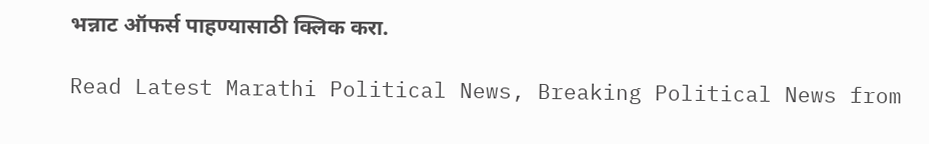भन्नाट ऑफर्स पाहण्यासाठी क्लिक करा.

Read Latest Marathi Political News, Breaking Political News from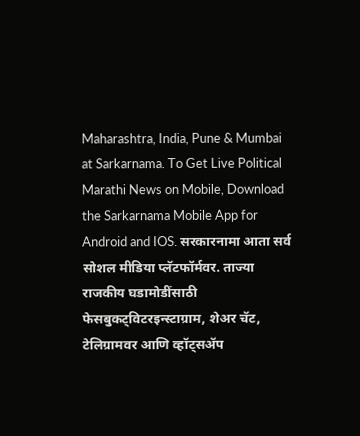Maharashtra, India, Pune & Mumbai at Sarkarnama. To Get Live Political Marathi News on Mobile, Download the Sarkarnama Mobile App for Android and IOS. सरकारनामा आता सर्व सोशल मीडिया प्लॅटफॉर्मवर. ताज्या राजकीय घडामोडींसाठी फेसबुकट्विटरइन्स्टाग्राम, शेअर चॅट, टेलिग्रामवर आणि व्हॉट्सॲप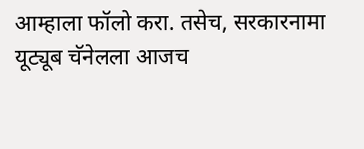आम्हाला फॉलो करा. तसेच, सरकारनामा यूट्यूब चॅनेलला आजच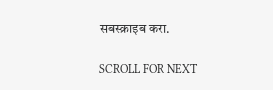सबस्क्राइब करा.

SCROLL FOR NEXT